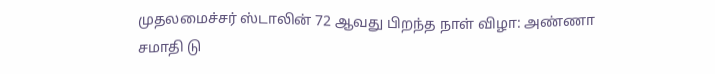முதலமைச்சர் ஸ்டாலின் 72 ஆவது பிறந்த நாள் விழா: அண்ணா சமாதி டு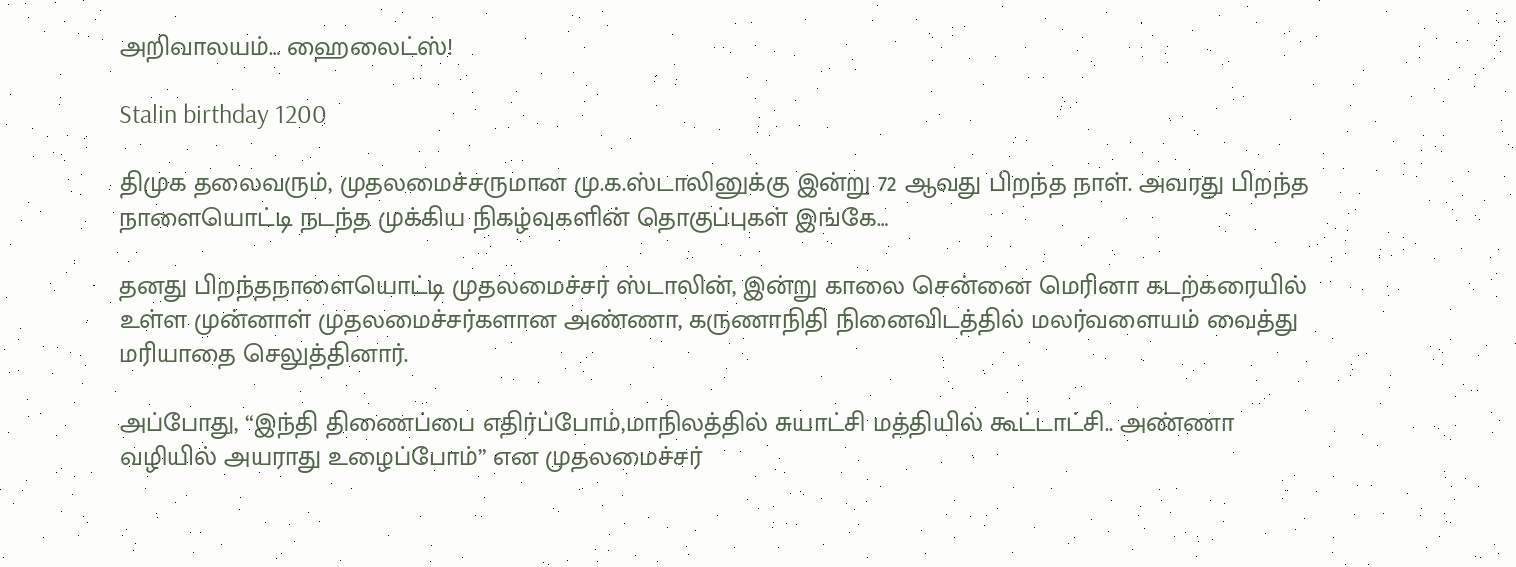அறிவாலயம்… ஹைலைட்ஸ்!

Stalin birthday 1200

திமுக தலைவரும், முதலமைச்சருமான மு.க.ஸ்டாலினுக்கு இன்று 72 ஆவது பிறந்த நாள். அவரது பிறந்த நாளையொட்டி நடந்த முக்கிய நிகழ்வுகளின் தொகுப்புகள் இங்கே…

தனது பிறந்தநாளையொட்டி முதலமைச்சர் ஸ்டாலின், இன்று காலை சென்னை மெரினா கடற்கரையில் உள்ள முன்னாள் முதலமைச்சர்களான அண்ணா, கருணாநிதி நினைவிடத்தில் மலர்வளையம் வைத்து மரியாதை செலுத்தினார்.

அப்போது, “இந்தி திணைப்பை எதிர்ப்போம்,மாநிலத்தில் சுயாட்சி மத்தியில் கூட்டாட்சி.. அண்ணா வழியில் அயராது உழைப்போம்” என முதலமைச்சர்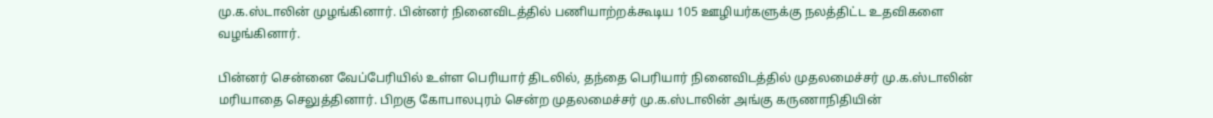மு.க.ஸ்டாலின் முழங்கினார். பின்னர் நினைவிடத்தில் பணியாற்றக்கூடிய 105 ஊழியர்களுக்கு நலத்திட்ட உதவிகளை வழங்கினார்.

பின்னர் சென்னை வேப்பேரியில் உள்ள பெரியார் திடலில், தந்தை பெரியார் நினைவிடத்தில் முதலமைச்சர் மு.க.ஸ்டாலின் மரியாதை செலுத்தினார். பிறகு கோபாலபுரம் சென்ற முதலமைச்சர் மு.க.ஸ்டாலின் அங்கு கருணாநிதியின்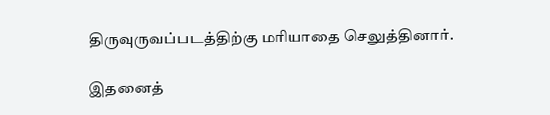திருவுருவப்படத்திற்கு மரியாதை செலுத்தினார்.

இதனைத்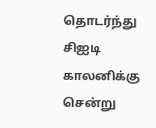தொடர்ந்து சிஐடி காலனிக்கு சென்று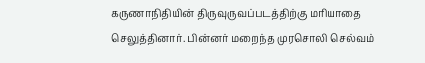கருணாநிதியின் திருவுருவப்படத்திற்கு மரியாதை செலுத்தினார். பின்னர் மறைந்த முரசொலி செல்வம்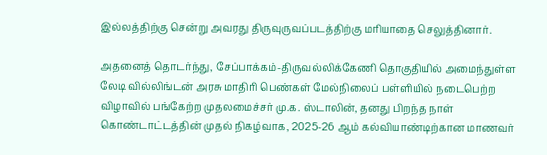இல்லத்திற்கு சென்று அவரது திருவுருவப்படத்திற்கு மரியாதை செலுத்தினார்.

அதனைத் தொடர்ந்து, சேப்பாக்கம்-திருவல்லிக்கேணி தொகுதியில் அமைந்துள்ள லேடி வில்லிங்டன் அரசு மாதிரி பெண்கள் மேல்நிலைப் பள்ளியில் நடைபெற்ற விழாவில் பங்கேற்ற முதலமைச்சர் மு.க. ஸ்டாலின், தனது பிறந்த நாள் கொண்டாட்டத்தின் முதல் நிகழ்வாக, 2025-26 ஆம் கல்வியாண்டிற்கான மாணவர்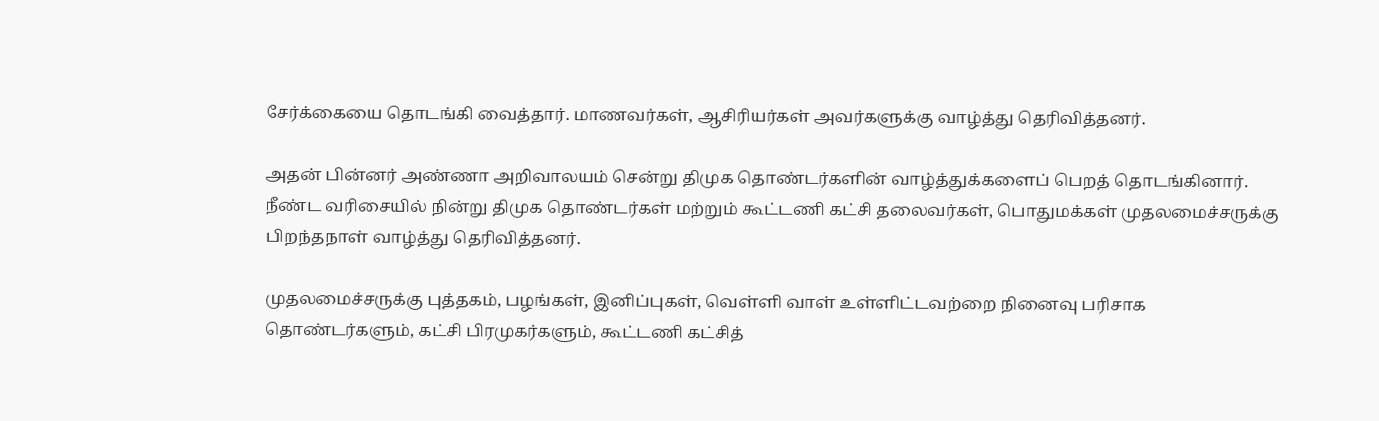சேர்க்கையை தொடங்கி வைத்தார். மாணவர்கள், ஆசிரியர்கள் அவர்களுக்கு வாழ்த்து தெரிவித்தனர்.

அதன் பின்னர் அண்ணா அறிவாலயம் சென்று திமுக தொண்டர்களின் வாழ்த்துக்களைப் பெறத் தொடங்கினார். நீண்ட வரிசையில் நின்று திமுக தொண்டர்கள் மற்றும் கூட்டணி கட்சி தலைவர்கள், பொதுமக்கள் முதலமைச்சருக்கு பிறந்தநாள் வாழ்த்து தெரிவித்தனர்.

முதலமைச்சருக்கு புத்தகம், பழங்கள், இனிப்புகள், வெள்ளி வாள் உள்ளிட்டவற்றை நினைவு பரிசாக தொண்டர்களும், கட்சி பிரமுகர்களும், கூட்டணி கட்சித்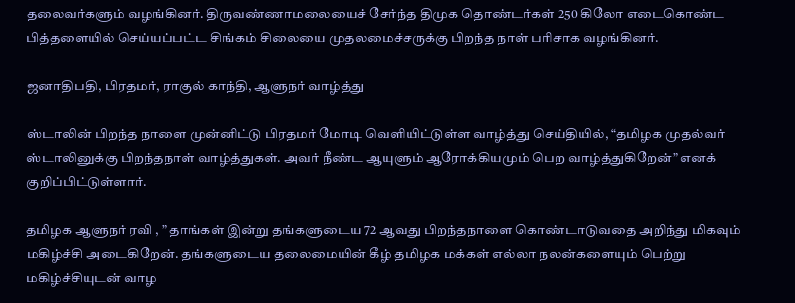தலைவர்களும் வழங்கினர். திருவண்ணாமலையைச் சேர்ந்த திமுக தொண்டர்கள் 250 கிலோ எடைகொண்ட பித்தளையில் செய்யப்பட்ட சிங்கம் சிலையை முதலமைச்சருக்கு பிறந்த நாள் பரிசாக வழங்கினர்.

ஜனாதிபதி, பிரதமர், ராகுல் காந்தி, ஆளுநர் வாழ்த்து

ஸ்டாலின் பிறந்த நாளை முன்னிட்டு பிரதமர் மோடி வெளியிட்டுள்ள வாழ்த்து செய்தியில், “தமிழக முதல்வர் ஸ்டாலினுக்கு பிறந்தநாள் வாழ்த்துகள். அவர் நீண்ட ஆயுளும் ஆரோக்கியமும் பெற வாழ்த்துகிறேன்” எனக் குறிப்பிட்டுள்ளார்.

தமிழக ஆளுநர் ரவி , ” தாங்கள் இன்று தங்களுடைய 72 ஆவது பிறந்தநாளை கொண்டாடுவதை அறிந்து மிகவும் மகிழ்ச்சி அடைகிறேன். தங்களுடைய தலைமையின் கீழ் தமிழக மக்கள் எல்லா நலன்களையும் பெற்று மகிழ்ச்சியுடன் வாழ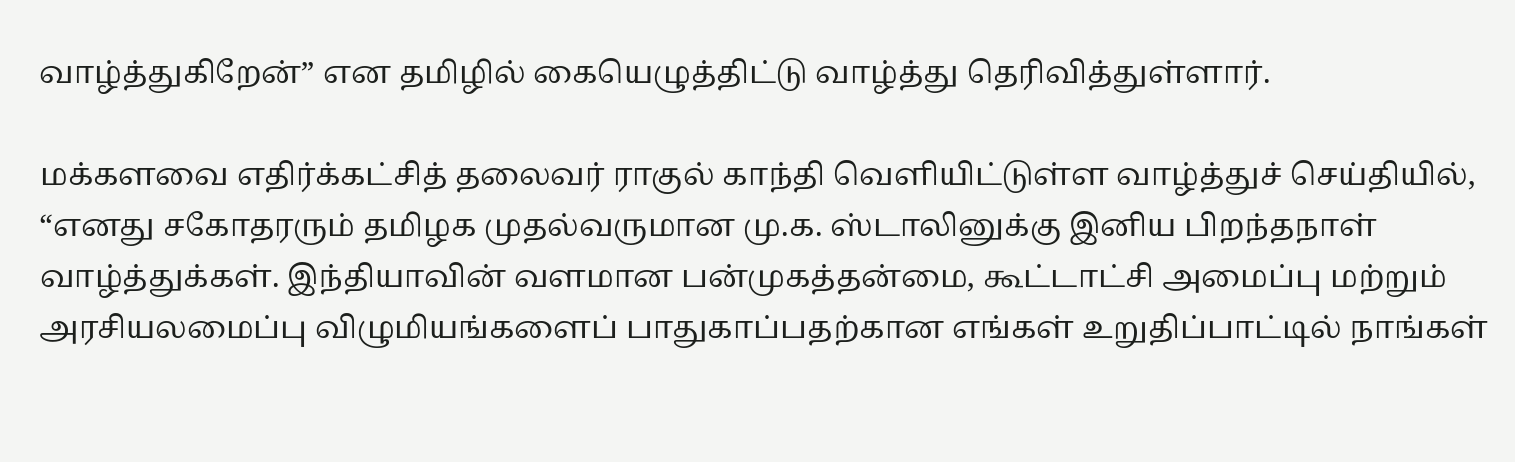வாழ்த்துகிறேன்” என தமிழில் கையெழுத்திட்டு வாழ்த்து தெரிவித்துள்ளார்.

மக்களவை எதிர்க்கட்சித் தலைவர் ராகுல் காந்தி வெளியிட்டுள்ள வாழ்த்துச் செய்தியில், “எனது சகோதரரும் தமிழக முதல்வருமான மு.க. ஸ்டாலினுக்கு இனிய பிறந்தநாள் வாழ்த்துக்கள். இந்தியாவின் வளமான பன்முகத்தன்மை, கூட்டாட்சி அமைப்பு மற்றும் அரசியலமைப்பு விழுமியங்களைப் பாதுகாப்பதற்கான எங்கள் உறுதிப்பாட்டில் நாங்கள்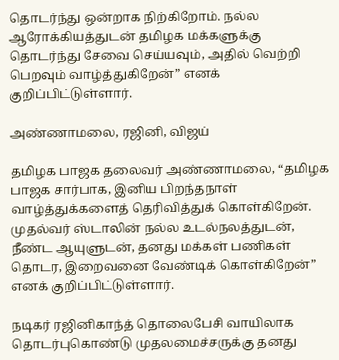தொடர்ந்து ஒன்றாக நிற்கிறோம். நல்ல ஆரோக்கியத்துடன் தமிழக மக்களுக்கு தொடர்ந்து சேவை செய்யவும், அதில் வெற்றி பெறவும் வாழ்த்துகிறேன்” எனக் குறிப்பிட்டுள்ளார்.

அண்ணாமலை, ரஜினி, விஜய்

தமிழக பாஜக தலைவர் அண்ணாமலை, “தமிழக பாஜக சார்பாக, இனிய பிறந்தநாள் வாழ்த்துக்களைத் தெரிவித்துக் கொள்கிறேன். முதல்வர் ஸ்டாலின் நல்ல உடல்நலத்துடன், நீண்ட ஆயுளுடன், தனது மக்கள் பணிகள் தொடர, இறைவனை வேண்டிக் கொள்கிறேன்” எனக் குறிப்பிட்டுள்ளார்.

நடிகர் ரஜினிகாந்த் தொலைபேசி வாயிலாக தொடர்புகொண்டு முதலமைச்சருக்கு தனது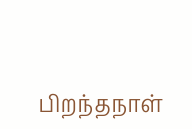பிறந்தநாள்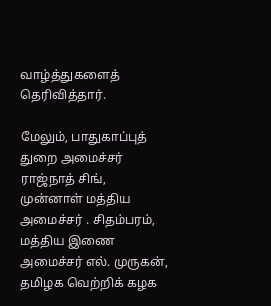வாழ்த்துகளைத் தெரிவித்தார்.

மேலும், பாதுகாப்புத் துறை அமைச்சர் ராஜ்நாத் சிங், முன்னாள் மத்திய அமைச்சர் . சிதம்பரம், மத்திய இணை அமைச்சர் எல். முருகன், தமிழக வெற்றிக் கழக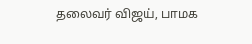தலைவர் விஜய், பாமக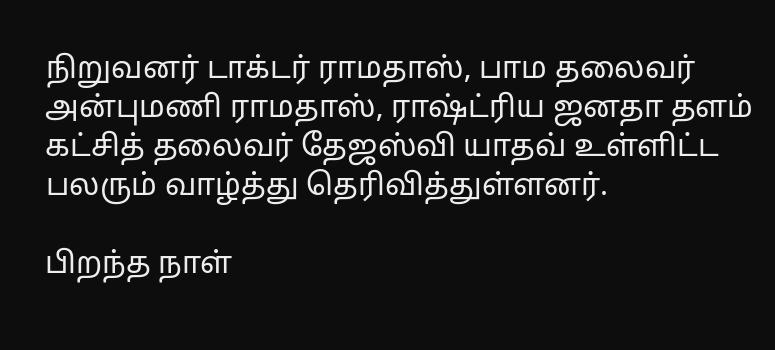நிறுவனர் டாக்டர் ராமதாஸ், பாம தலைவர் அன்புமணி ராமதாஸ், ராஷ்ட்ரிய ஜனதா தளம் கட்சித் தலைவர் தேஜஸ்வி யாதவ் உள்ளிட்ட பலரும் வாழ்த்து தெரிவித்துள்ளனர்.

பிறந்த நாள்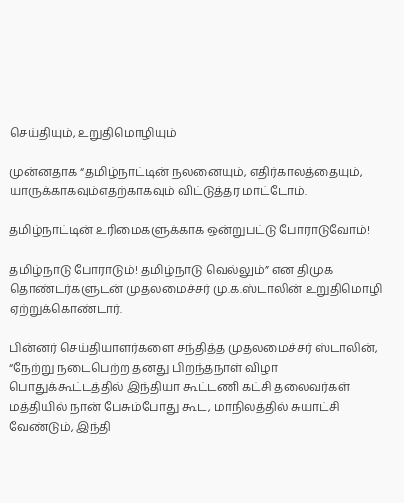செய்தியும், உறுதிமொழியும்

முன்னதாக “தமிழ்நாட்டின் நலனையும், எதிர்காலத்தையும், யாருக்காகவும்எதற்காகவும் விட்டுத்தர மாட்டோம்.

தமிழ்நாட்டின் உரிமைகளுக்காக ஒன்றுபட்டு போராடுவோம்!

தமிழ்நாடு போராடும்! தமிழ்நாடு வெல்லும்” என திமுக தொண்டர்களுடன் முதலமைச்சர் மு.க.ஸ்டாலின் உறுதிமொழி ஏற்றுக்கொண்டார்.

பின்னர் செய்தியாளர்களை சந்தித்த முதலமைச்சர் ஸ்டாலின், “நேற்று நடைபெற்ற தனது பிறந்தநாள் விழா பொதுக்கூட்டத்தில் இந்தியா கூட்டணி கட்சி தலைவர்கள் மத்தியில் நான் பேசும்போது கூட, மாநிலத்தில் சுயாட்சி வேண்டும், இந்தி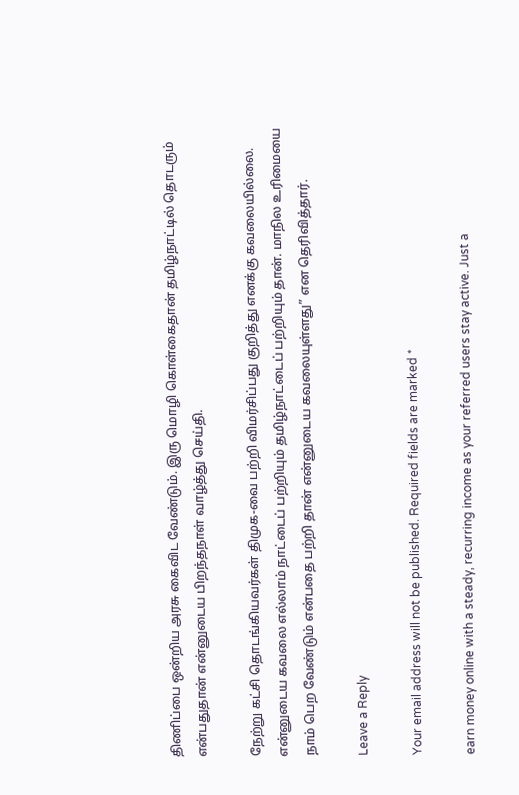திணிப்பை ஒன்றிய அரசு கைவிட வேண்டும். இரு மொழி கொள்கைதான் தமிழ்நாட்டில் தொடரும் என்பதுதான் என்னுடைய பிறந்தநாள் வாழ்த்து செய்தி.

நேற்று கட்சி தொடங்கியவர்கள் திமுக-வை பற்றி விமர்சிப்பது குறித்து எனக்கு கவலையில்லை. என்னுடைய கவலை எல்லாம் நாட்டைப் பற்றியும் தமிழ்நாட்டைப் பற்றியும் தான். மாநில உரிமையை நாம் பெற வேண்டும் என்பதை பற்றி தான் என்னுடைய கவலையுள்ளது” என தெரிவித்தார்.

Leave a Reply

Your email address will not be published. Required fields are marked *

earn money online with a steady, recurring income as your referred users stay active. Just a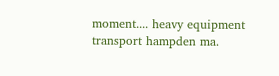moment.... heavy equipment transport hampden ma.